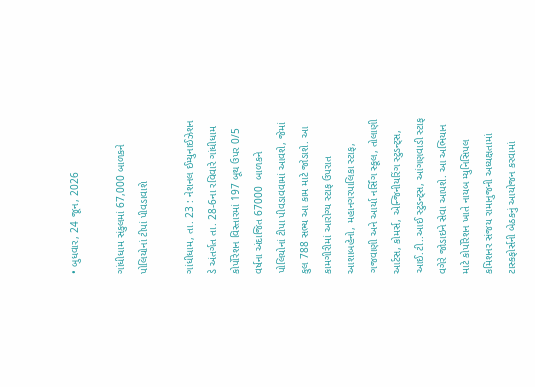• બુધવાર, 24 જૂન, 2026

ગાંધીધામ સંકુલમાં 67,000 બાળકને પોલિયોનાં ટીપાં પીવડાવાશે

ગાંધીધામ, તા. 23 : નેશનલ ઈમ્યુનાઈઝેશન ડે અંતર્ગત તા. 28-6ના રવિવારે ગાંધીધામ કોર્પોરેશન વિસ્તારમાં 197 બૂથ ઉપર 0/5 વર્ષના અંદાજિત 67000  બાળકને પોલિયોનાં ટીપા પીવડાવવામાં આવશે, જેમાં કુલ 788 સભ્ય આ કામ માટે જોડાશે. આ કામગીરીમાં આરોગ્ય સ્ટાફ ઉપરાત આશાબહેનો, મહાનગરપાલિકા સ્ટાફ, ગજવાણી અને આર્યા નર્સિંગ સ્કૂલ, તોલાણી આર્ટસ, કોમર્સ, એન્જિનીયરિંગ સ્ટુડન્ટ્સ, આઈ.ટી..આઈ સ્ટુડન્ટ્સ, આંગણવાડી સ્ટાફ વગેરે જોડાઇને સેવા આપશે. આ અભિયાન માટે કોર્પોરેશન ખાતે નાયબ મ્યુનિસિપલ કમિશનર સંજય રામાનુજની અધ્યક્ષતામાં ટાસ્કફોર્સની બેઠકનું આયોજન કરવામાં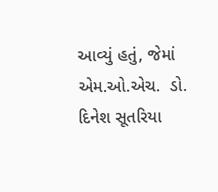આવ્યું હતું, જેમાં એમ.ઓ.એચ.  ડો. દિનેશ સૂતરિયા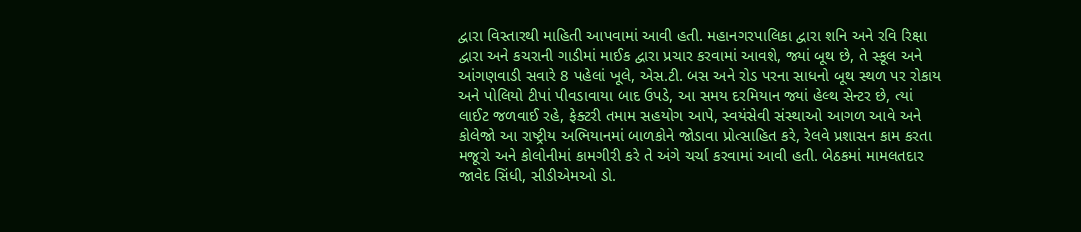દ્વારા વિસ્તારથી માહિતી આપવામાં આવી હતી. મહાનગરપાલિકા દ્વારા શનિ અને રવિ રિક્ષા દ્વારા અને કચરાની ગાડીમાં માઈક દ્વારા પ્રચાર કરવામાં આવશે, જ્યાં બૂથ છે, તે સ્કૂલ અને આંગણવાડી સવારે 8 પહેલાં ખૂલે, એસ.ટી. બસ અને રોડ પરના સાધનો બૂથ સ્થળ પર રોકાય અને પોલિયો ટીપાં પીવડાવાયા બાદ ઉપડે, આ સમય દરમિયાન જ્યાં હેલ્થ સેન્ટર છે, ત્યાં લાઈટ જળવાઈ રહે, ફેક્ટરી તમામ સહયોગ આપે, સ્વયંસેવી સંસ્થાઓ આગળ આવે અને કોલેજો આ રાષ્ટ્રીય અભિયાનમાં બાળકોને જોડાવા પ્રોત્સાહિત કરે, રેલવે પ્રશાસન કામ કરતા મજૂરો અને કોલોનીમાં કામગીરી કરે તે અંગે ચર્ચા કરવામાં આવી હતી. બેઠકમાં મામલતદાર જાવેદ સિંધી, સીડીએમઓ ડો.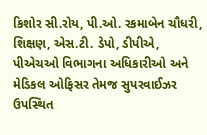કિશોર સી.રોય, પી.ઓ. રકમાબેન ચૌધરી, શિક્ષણ, એસ.ટી. ડેપો, ડીપીએ, પીએચઓ વિભાગના અધિકારીઓ અને મેડિકલ ઓફિસર તેમજ સુપરવાઈઝર ઉપસ્થિત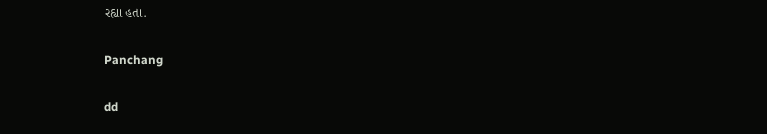રહ્યા હતા.

Panchang

dd